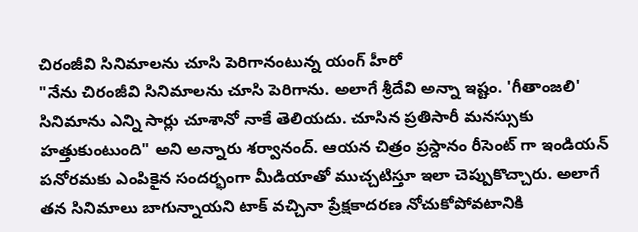చిరంజీవి సినిమాలను చూసి పెరిగానంటున్న యంగ్ హీరో
"నేను చిరంజీవి సినిమాలను చూసి పెరిగాను. అలాగే శ్రీదేవి అన్నా ఇష్టం. 'గీతాంజలి' సినిమాను ఎన్ని సార్లు చూశానో నాకే తెలియదు. చూసిన ప్రతిసారీ మనస్సుకు హత్తుకుంటుంది" అని అన్నారు శర్వానంద్. ఆయన చిత్రం ప్రస్దానం రీసెంట్ గా ఇండియన్ పనోరమకు ఎంపికైన సందర్భంగా మీడియాతో ముచ్చటిస్తూ ఇలా చెప్పుకొచ్చారు. అలాగే తన సినిమాలు బాగున్నాయని టాక్ వచ్చినా ప్రేక్షకాదరణ నోచుకోపోవటానికి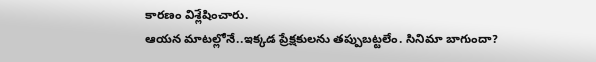కారణం విశ్లేషించారు.
ఆయన మాటల్లోనే..ఇక్కడ ప్రేక్షకులను తప్పుబట్టలేం. సినిమా బాగుందా?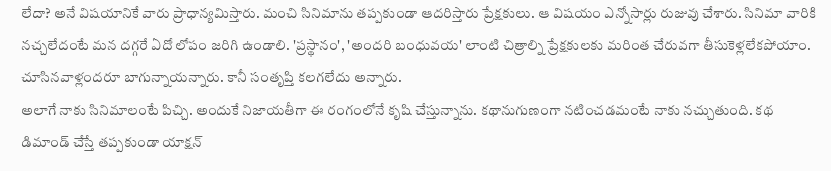లేదా? అనే విషయానికే వారు ప్రాధాన్యమిస్తారు. మంచి సినిమాను తప్పకుండా ఆదరిస్తారు ప్రేక్షకులు. ఆ విషయం ఎన్నోసార్లు రుజువు చేశారు. సినిమా వారికి నచ్చలేదంటే మన దగ్గరే ఏదో లోపం జరిగి ఉండాలి. 'ప్రస్థానం', 'అందరి బంధువయ' లాంటి చిత్రాల్ని ప్రేక్షకులకు మరింత చేరువగా తీసుకెళ్లలేకపోయాం. చూసినవాళ్లందరూ బాగున్నాయన్నారు. కానీ సంతృప్తి కలగలేదు అన్నారు.
అలాగే నాకు సినిమాలంటే పిచ్చి. అందుకే నిజాయతీగా ఈ రంగంలోనే కృషి చేస్తున్నాను. కథానుగుణంగా నటించడమంటే నాకు నచ్చుతుంది. కథ డిమాండ్ చేస్తే తప్పకుండా యాక్షన్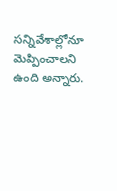సన్నివేశాల్లోనూ మెప్పించాలని ఉంది అన్నారు.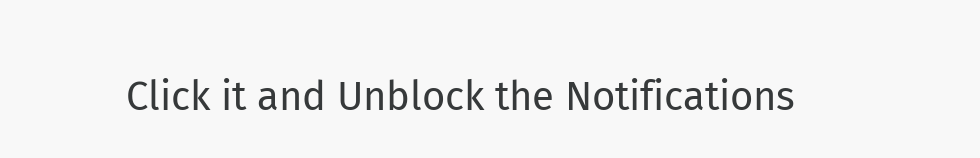Click it and Unblock the Notifications